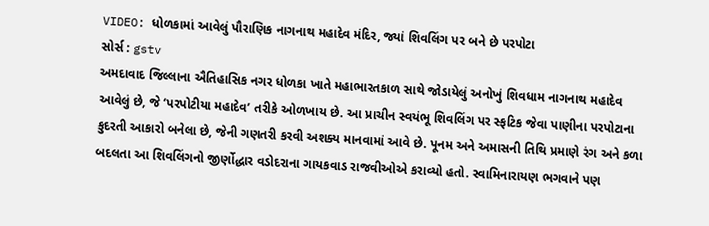VIDEO: ધોળકામાં આવેલું પૌરાણિક નાગનાથ મહાદેવ મંદિર, જ્યાં શિવલિંગ પર બને છે પરપોટા
સોર્સ : gstv
અમદાવાદ જિલ્લાના ઐતિહાસિક નગર ધોળકા ખાતે મહાભારતકાળ સાથે જોડાયેલું અનોખું શિવધામ નાગનાથ મહાદેવ આવેલું છે, જે ‘પરપોટીયા મહાદેવ’ તરીકે ઓળખાય છે. આ પ્રાચીન સ્વયંભૂ શિવલિંગ પર સ્ફટિક જેવા પાણીના પરપોટાના કુદરતી આકારો બનેલા છે, જેની ગણતરી કરવી અશક્ય માનવામાં આવે છે. પૂનમ અને અમાસની તિથિ પ્રમાણે રંગ અને કળા બદલતા આ શિવલિંગનો જીર્ણોદ્ધાર વડોદરાના ગાયકવાડ રાજવીઓએ કરાવ્યો હતો. સ્વામિનારાયણ ભગવાને પણ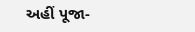અહીં પૂજા-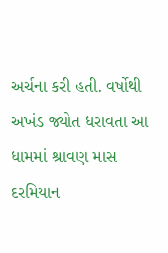અર્ચના કરી હતી. વર્ષોથી અખંડ જ્યોત ધરાવતા આ ધામમાં શ્રાવણ માસ દરમિયાન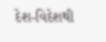દેશ-વિદેશથી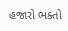હજારો ભક્તો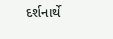દર્શનાર્થે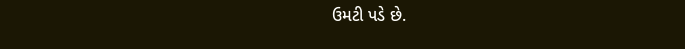ઉમટી પડે છે.